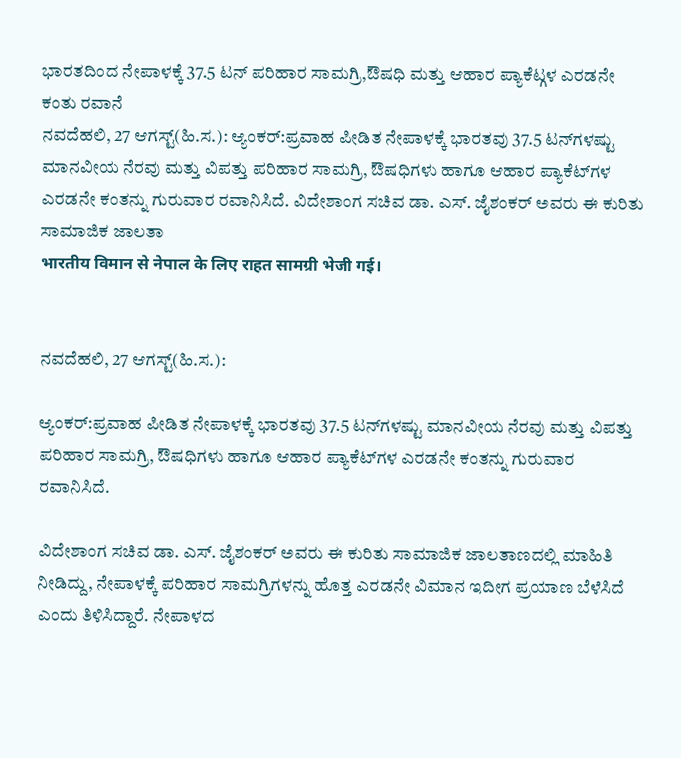ಭಾರತದಿಂದ ನೇಪಾಳಕ್ಕೆ 37.5 ಟನ್ ಪರಿಹಾರ ಸಾಮಗ್ರಿ,ಔಷಧಿ ಮತ್ತು ಆಹಾರ ಪ್ಯಾಕೆಟ್ಗಳ ಎರಡನೇ ಕಂತು ರವಾನೆ
ನವದೆಹಲಿ, 27 ಆಗಸ್ಟ್(ಹಿ.ಸ.): ಆ್ಯಂಕರ್:ಪ್ರವಾಹ ಪೀಡಿತ ನೇಪಾಳಕ್ಕೆ ಭಾರತವು 37.5 ಟನ್‌ಗಳಷ್ಟು ಮಾನವೀಯ ನೆರವು ಮತ್ತು ವಿಪತ್ತು ಪರಿಹಾರ ಸಾಮಗ್ರಿ, ಔಷಧಿಗಳು ಹಾಗೂ ಆಹಾರ ಪ್ಯಾಕೆಟ್‌ಗಳ ಎರಡನೇ ಕಂತನ್ನು ಗುರುವಾರ ರವಾನಿಸಿದೆ. ವಿದೇಶಾಂಗ ಸಚಿವ ಡಾ. ಎಸ್. ಜೈಶಂಕರ್ ಅವರು ಈ ಕುರಿತು ಸಾಮಾಜಿಕ ಜಾಲತಾ
भारतीय विमान से नेपाल के लिए राहत सामग्री भेजी गई।


ನವದೆಹಲಿ, 27 ಆಗಸ್ಟ್(ಹಿ.ಸ.):

ಆ್ಯಂಕರ್:ಪ್ರವಾಹ ಪೀಡಿತ ನೇಪಾಳಕ್ಕೆ ಭಾರತವು 37.5 ಟನ್‌ಗಳಷ್ಟು ಮಾನವೀಯ ನೆರವು ಮತ್ತು ವಿಪತ್ತು ಪರಿಹಾರ ಸಾಮಗ್ರಿ, ಔಷಧಿಗಳು ಹಾಗೂ ಆಹಾರ ಪ್ಯಾಕೆಟ್‌ಗಳ ಎರಡನೇ ಕಂತನ್ನು ಗುರುವಾರ ರವಾನಿಸಿದೆ.

ವಿದೇಶಾಂಗ ಸಚಿವ ಡಾ. ಎಸ್. ಜೈಶಂಕರ್ ಅವರು ಈ ಕುರಿತು ಸಾಮಾಜಿಕ ಜಾಲತಾಣದಲ್ಲಿ ಮಾಹಿತಿ ನೀಡಿದ್ದು, ನೇಪಾಳಕ್ಕೆ ಪರಿಹಾರ ಸಾಮಗ್ರಿಗಳನ್ನು ಹೊತ್ತ ಎರಡನೇ ವಿಮಾನ ಇದೀಗ ಪ್ರಯಾಣ ಬೆಳೆಸಿದೆ ಎಂದು ತಿಳಿಸಿದ್ದಾರೆ. ನೇಪಾಳದ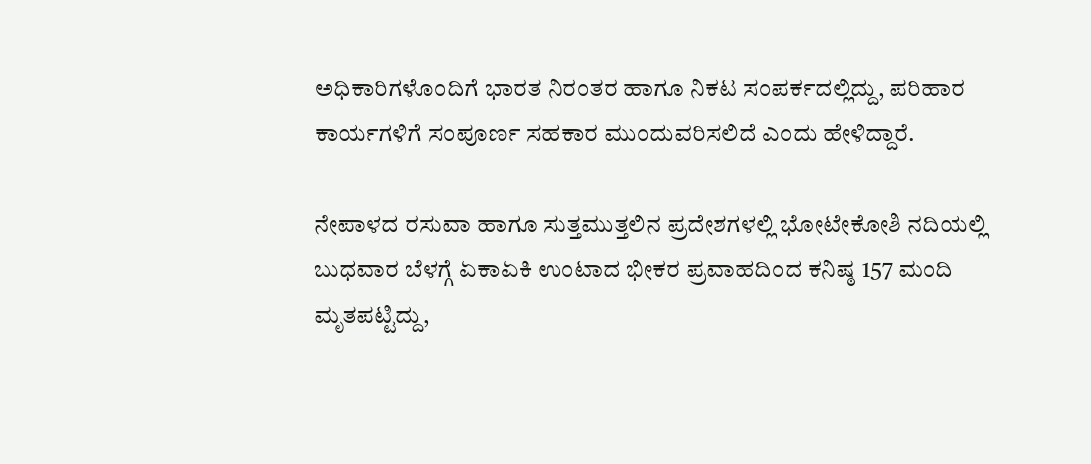ಅಧಿಕಾರಿಗಳೊಂದಿಗೆ ಭಾರತ ನಿರಂತರ ಹಾಗೂ ನಿಕಟ ಸಂಪರ್ಕದಲ್ಲಿದ್ದು, ಪರಿಹಾರ ಕಾರ್ಯಗಳಿಗೆ ಸಂಪೂರ್ಣ ಸಹಕಾರ ಮುಂದುವರಿಸಲಿದೆ ಎಂದು ಹೇಳಿದ್ದಾರೆ.

ನೇಪಾಳದ ರಸುವಾ ಹಾಗೂ ಸುತ್ತಮುತ್ತಲಿನ ಪ್ರದೇಶಗಳಲ್ಲಿ ಭೋಟೇಕೋಶಿ ನದಿಯಲ್ಲಿ ಬುಧವಾರ ಬೆಳಗ್ಗೆ ಏಕಾಏಕಿ ಉಂಟಾದ ಭೀಕರ ಪ್ರವಾಹದಿಂದ ಕನಿಷ್ಠ 157 ಮಂದಿ ಮೃತಪಟ್ಟಿದ್ದು,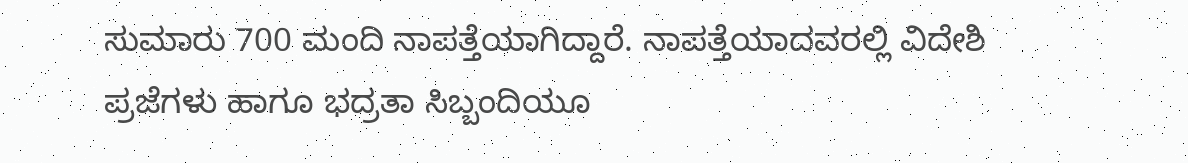ಸುಮಾರು 700 ಮಂದಿ ನಾಪತ್ತೆಯಾಗಿದ್ದಾರೆ. ನಾಪತ್ತೆಯಾದವರಲ್ಲಿ ವಿದೇಶಿ ಪ್ರಜೆಗಳು ಹಾಗೂ ಭದ್ರತಾ ಸಿಬ್ಬಂದಿಯೂ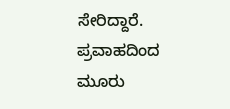ಸೇರಿದ್ದಾರೆ. ಪ್ರವಾಹದಿಂದ ಮೂರು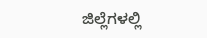ಜಿಲ್ಲೆಗಳಲ್ಲಿ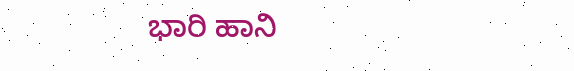ಭಾರಿ ಹಾನಿ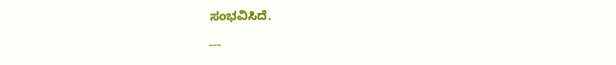ಸಂಭವಿಸಿದೆ.

---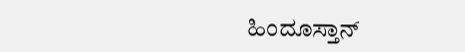ಹಿಂದೂಸ್ತಾನ್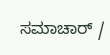ಸಮಾಚಾರ್ /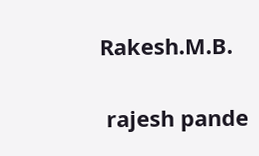Rakesh.M.B.


 rajesh pande